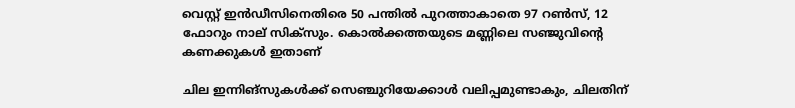വെസ്റ്റ് ഇൻഡീസിനെതിരെ 50 പന്തില്‍ പുറത്താകാതെ 97 റണ്‍സ്, 12 ഫോറും നാല് സിക്‌സും. കൊല്‍ക്കത്തയുടെ മണ്ണിലെ സഞ്ജുവിന്റെ കണക്കുകള്‍ ഇതാണ്

ചില ഇന്നിങ്സുകള്‍ക്ക് സെഞ്ചുറിയേക്കാള്‍ വലിപ്പമുണ്ടാകും, ചിലതിന്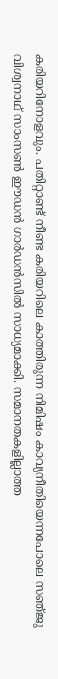കരിയറിനോളവും. പതിറ്റാണ്ട് നീണ്ട കരിയറിലെ കാത്തിരുന്ന നിമിഷം കാവ്യനീതിയെന്നപോലെ സഞ്‍ജു വിശ്വനാഥ് സാംസണ്‍ ഈഡൻ ഗാര്‍ഡൻസില്‍ സാധ്യമാക്കി. സമാനതകളില്ലാത്ത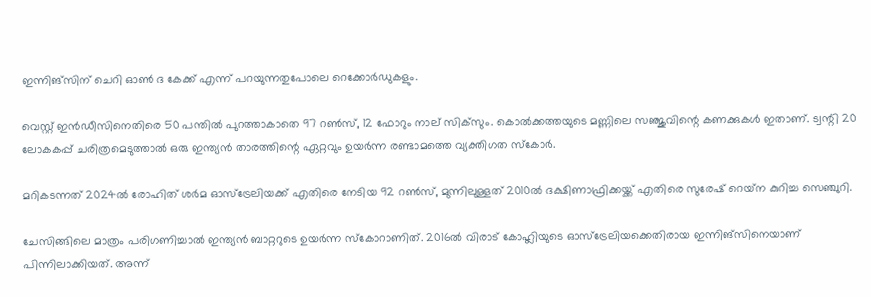ഇന്നിങ്സിന് ചെറി ഓണ്‍ ദ കേക്ക് എന്ന് പറയുന്നതുപോലെ റെക്കോര്‍ഡുകളും.

വെസ്റ്റ് ഇൻഡീസിനെതിരെ 50 പന്തില്‍ പുറത്താകാതെ 97 റണ്‍സ്, 12 ഫോറും നാല് സിക്‌സും. കൊല്‍ക്കത്തയുടെ മണ്ണിലെ സഞ്ജുവിന്റെ കണക്കുകള്‍ ഇതാണ്. ട്വന്റി 20 ലോകകപ്പ് ചരിത്രമെടുത്താല്‍ ഒരു ഇന്ത്യൻ താരത്തിന്റെ ഏറ്റവും ഉയര്‍ന്ന രണ്ടാമത്തെ വ്യക്തിഗത സ്കോര്‍.

മറികടന്നത് 2024ല്‍ രോഹിത് ശര്‍മ ഓസ്ട്രേലിയക്ക് എതിരെ നേടിയ 92 റണ്‍സ്, മുന്നിലുള്ളത് 2010ല്‍ ദക്ഷിണാഫ്രിക്കയ്ക്ക് എതിരെ സുരേഷ് റെയ്‌ന കുറിച്ച സെഞ്ചുറി.

ചേസിങ്ങിലെ മാത്രം പരിഗണിച്ചാല്‍ ഇന്ത്യൻ ബാറ്ററുടെ ഉയര്‍ന്ന സ്കോറാണിത്. 2016ല്‍ വിരാട് കോഹ്ലിയുടെ ഓസ്ട്രേലിയക്കെതിരായ ഇന്നിങ്സിനെയാണ് പിന്നിലാക്കിയത്. അന്ന്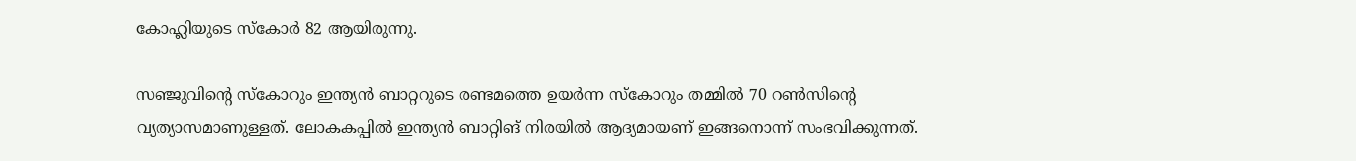കോഹ്ലിയുടെ സ്കോര്‍ 82 ആയിരുന്നു.

സഞ്ജുവിന്റെ സ്കോറും ഇന്ത്യൻ ബാറ്ററുടെ രണ്ടമത്തെ ഉയര്‍ന്ന സ്കോറും തമ്മില്‍ 70 റണ്‍സിന്റെ വ്യത്യാസമാണുള്ളത്. ലോകകപ്പില്‍ ഇന്ത്യൻ ബാറ്റിങ് നിരയില്‍ ആദ്യമായണ് ഇങ്ങനൊന്ന് സംഭവിക്കുന്നത്.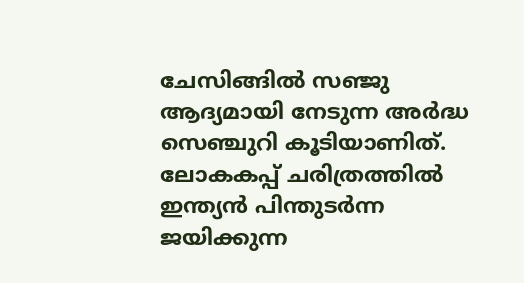ചേസിങ്ങില്‍ സഞ്ജു ആദ്യമായി നേടുന്ന അർദ്ധ സെഞ്ചുറി കൂടിയാണിത്. ലോകകപ്പ് ചരിത്രത്തില്‍ ഇന്ത്യൻ പിന്തുടർന്ന ജയിക്കുന്ന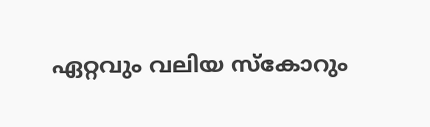ഏറ്റവും വലിയ സ്കോറും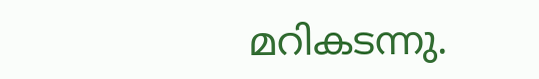മറികടന്നു.